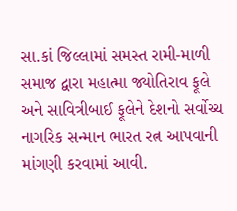સા.કાં જિલ્લામાં સમસ્ત રામી-માળી સમાજ દ્વારા મહાત્મા જ્યોતિરાવ ફૂલે અને સાવિત્રીબાઈ ફૂલેને દેશનો સર્વોચ્ચ નાગરિક સન્માન ભારત રત્ન આપવાની માંગણી કરવામાં આવી.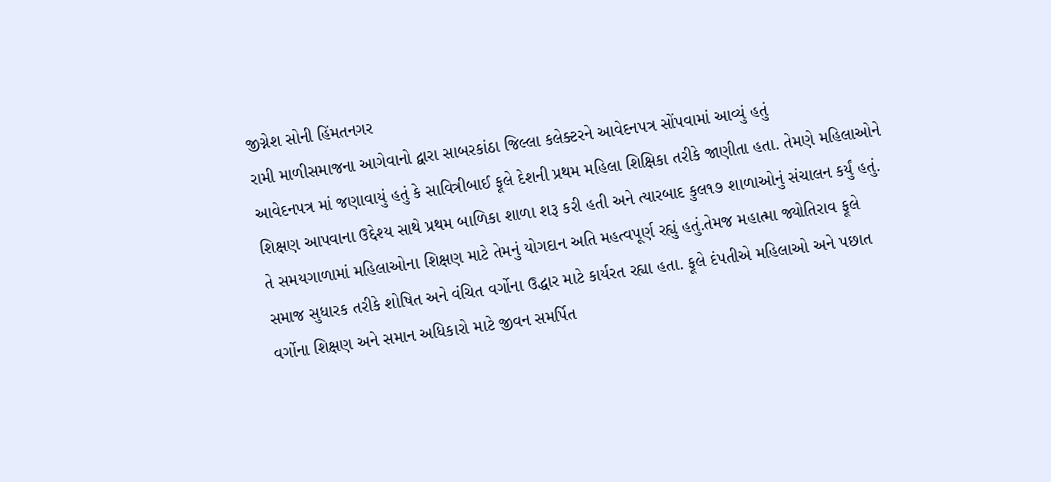જીગ્નેશ સોની હિંમતનગર
રામી માળીસમાજના આગેવાનો દ્વારા સાબરકાંઠા જિલ્લા કલેક્ટરને આવેદનપત્ર સોંપવામાં આવ્યું હતું
આવેદનપત્ર માં જણાવાયું હતું કે સાવિત્રીબાઈ ફૂલે દેશની પ્રથમ મહિલા શિક્ષિકા તરીકે જાણીતા હતા. તેમણે મહિલાઓને શિક્ષણ આપવાના ઉદ્દેશ્ય સાથે પ્રથમ બાળિકા શાળા શરૂ કરી હતી અને ત્યારબાદ કુલ૧૭ શાળાઓનું સંચાલન કર્યું હતું. તે સમયગાળામાં મહિલાઓના શિક્ષણ માટે તેમનું યોગદાન અતિ મહત્વપૂર્ણ રહ્યું હતું.તેમજ મહાત્મા જ્યોતિરાવ ફૂલે સમાજ સુધારક તરીકે શોષિત અને વંચિત વર્ગોના ઉદ્ધાર માટે કાર્યરત રહ્યા હતા. ફૂલે દંપતીએ મહિલાઓ અને પછાત વર્ગોના શિક્ષણ અને સમાન અધિકારો માટે જીવન સમર્પિત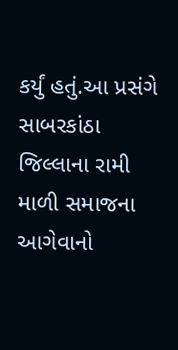કર્યું હતું.આ પ્રસંગે સાબરકાંઠા જિલ્લાના રામી માળી સમાજના આગેવાનો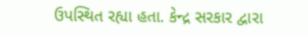ઉપસ્થિત રહ્યા હતા. કેન્દ્ર સરકાર દ્વારા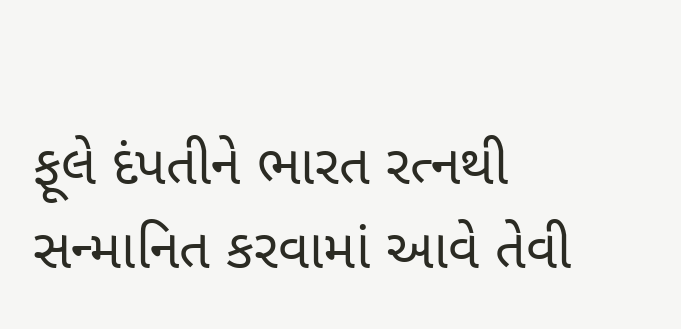ફૂલે દંપતીને ભારત રત્નથી સન્માનિત કરવામાં આવે તેવી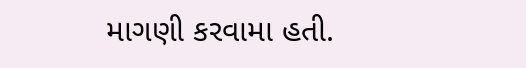માગણી કરવામા હતી.